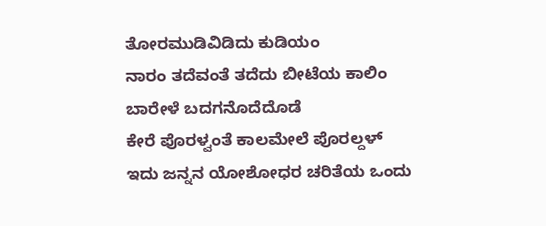ತೋರಮುಡಿವಿಡಿದು ಕುಡಿಯಂ
ನಾರಂ ತದೆವಂತೆ ತದೆದು ಬೀಟೆಯ ಕಾಲಿಂ
ಬಾರೇಳೆ ಬದಗನೊದೆದೊಡೆ
ಕೇರೆ ಪೊರಳ್ವಂತೆ ಕಾಲಮೇಲೆ ಪೊರಲ್ದಳ್
ಇದು ಜನ್ನನ ಯೋಶೋಧರ ಚರಿತೆಯ ಒಂದು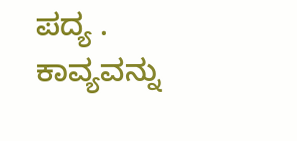ಪದ್ಯ . ಕಾವ್ಯವನ್ನು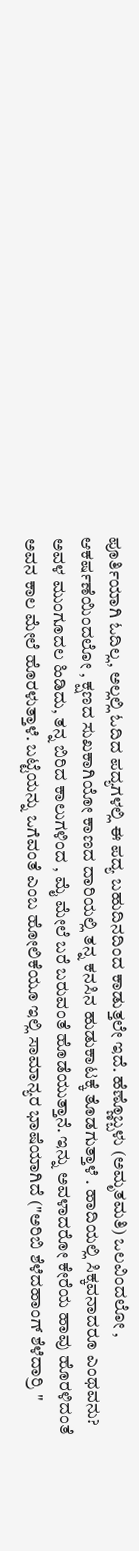ಪೂರ್ತಿಯಾಗಿ ಓದಿಲ್ಲ, ಅಲ್ಲಲ್ಲಿ ಓದಿದ ಪದ್ಯಗಳಲ್ಲಿ ಈ ಪದ್ಯ ಬಹುದಿನದಿಂದ ಕಾಡುತ್ತಲೇ ಇದೆ. ಹೆಣ್ಣೊಬ್ಬಳು (ಅಮೃತಮತಿ) ಒಲವಿಂದಲೋ , ಆಕರ್ಷಣೆಯಿಂದಲೋ , ಕ್ಷಣದ ಸುಖಕಾಗಿಯೋ ಕಾಣದ ದಾರಿಯಲ್ಲಿ ತನ್ನ ಕನಸಿನ ಹುಡುಕಾಟಕ್ಕೆ ತೊಡಗುತ್ತಾಳೆ . ಹಾದಿಯಲ್ಲಿ ಸಿಕ್ಕವನಾದರೂ ಎಂಥವನು? ಅವಳ ಮುಂಗೂದಲ ಹಿಡಿದು, ತನ್ನ ಬಿರಿದ ಕಾಲುಗಳಿಂದ , ಮೈ ಮೇಲೆ ಬರೆ ಬರುವಂತೆ ಹೊಡೆಯುತ್ತಾನೆ. ಇನ್ನು ಅವಳಾದರೋ ಕೇರೆಯ ಹಾವು ಹೊರಳಿದಂತೆ ಅವನ ಕಾಲ ಮೇಲೆ ಹೊರಳುತ್ತಾಳೆ. ಬಟ್ಟೆಯನ್ನು ಒಗೆವಂತೆ ಎಂಬ ಹೋಲಿಕೆಯೂ ಇಲ್ಲಿ ಸಾಮಾನ್ಯರ ಭಾಷೆಯಾಗಿದೆ ("ಅರಿಬಿ ಶೆಳೆದಹಾಂಗ್ ಶೆಳೆದಾರ್ರಿ "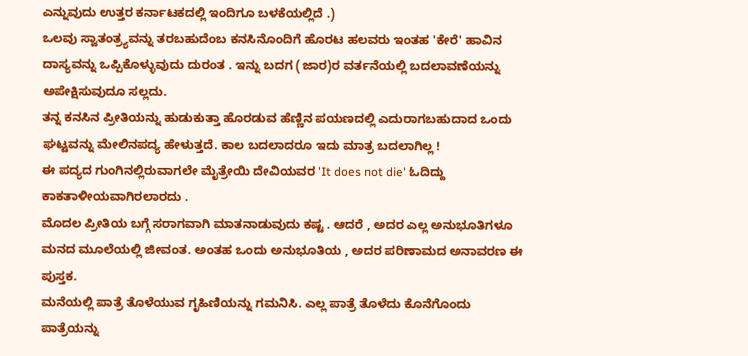ಎನ್ನುವುದು ಉತ್ತರ ಕರ್ನಾಟಕದಲ್ಲಿ ಇಂದಿಗೂ ಬಳಕೆಯಲ್ಲಿದೆ .)
ಒಲವು ಸ್ವಾತಂತ್ರ್ಯವನ್ನು ತರಬಹುದೆಂಬ ಕನಸಿನೊಂದಿಗೆ ಹೊರಟ ಹಲವರು ಇಂತಹ 'ಕೇರೆ' ಹಾವಿನ ದಾಸ್ಯವನ್ನು ಒಪ್ಪಿಕೊಳ್ಳುವುದು ದುರಂತ . ಇನ್ನು ಬದಗ (ಜಾರ)ರ ವರ್ತನೆಯಲ್ಲಿ ಬದಲಾವಣೆಯನ್ನು ಅಪೇಕ್ಷಿಸುವುದೂ ಸಲ್ಲದು.
ತನ್ನ ಕನಸಿನ ಪ್ರೀತಿಯನ್ನು ಹುಡುಕುತ್ತಾ ಹೊರಡುವ ಹೆಣ್ಣಿನ ಪಯಣದಲ್ಲಿ ಎದುರಾಗಬಹುದಾದ ಒಂದು ಘಟ್ಟವನ್ನು ಮೇಲಿನಪದ್ಯ ಹೇಳುತ್ತದೆ. ಕಾಲ ಬದಲಾದರೂ ಇದು ಮಾತ್ರ ಬದಲಾಗಿಲ್ಲ !
ಈ ಪದ್ಯದ ಗುಂಗಿನಲ್ಲಿರುವಾಗಲೇ ಮೈತ್ರೇಯಿ ದೇವಿಯವರ 'It does not die' ಓದಿದ್ದು ಕಾಕತಾಳೀಯವಾಗಿರಲಾರದು .
ಮೊದಲ ಪ್ರೀತಿಯ ಬಗ್ಗೆ ಸರಾಗವಾಗಿ ಮಾತನಾಡುವುದು ಕಷ್ಟ . ಆದರೆ , ಅದರ ಎಲ್ಲ ಅನುಭೂತಿಗಳೂ ಮನದ ಮೂಲೆಯಲ್ಲಿ ಜೀವಂತ. ಅಂತಹ ಒಂದು ಅನುಭೂತಿಯ , ಅದರ ಪರಿಣಾಮದ ಅನಾವರಣ ಈ ಪುಸ್ತಕ.
ಮನೆಯಲ್ಲಿ ಪಾತ್ರೆ ತೊಳೆಯುವ ಗೃಹಿಣಿಯನ್ನು ಗಮನಿಸಿ. ಎಲ್ಲ ಪಾತ್ರೆ ತೊಳೆದು ಕೊನೆಗೊಂದು ಪಾತ್ರೆಯನ್ನು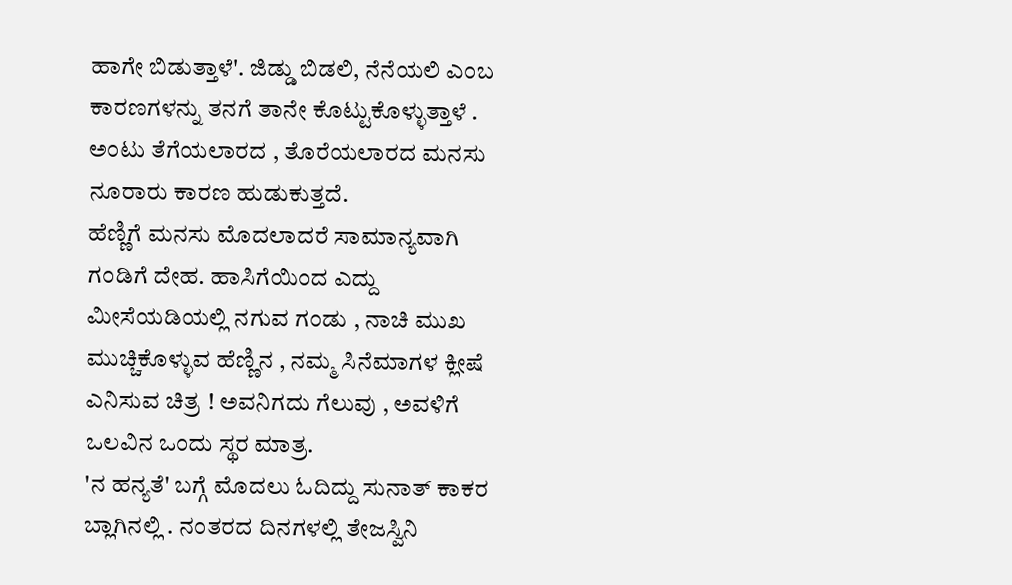ಹಾಗೇ ಬಿಡುತ್ತಾಳೆ'. ಜಿಡ್ಡು ಬಿಡಲಿ, ನೆನೆಯಲಿ ಎಂಬ ಕಾರಣಗಳನ್ನು ತನಗೆ ತಾನೇ ಕೊಟ್ಟುಕೊಳ್ಳುತ್ತಾಳೆ . ಅಂಟು ತೆಗೆಯಲಾರದ , ತೊರೆಯಲಾರದ ಮನಸು ನೂರಾರು ಕಾರಣ ಹುಡುಕುತ್ತದೆ.
ಹೆಣ್ಣಿಗೆ ಮನಸು ಮೊದಲಾದರೆ ಸಾಮಾನ್ಯವಾಗಿ ಗಂಡಿಗೆ ದೇಹ. ಹಾಸಿಗೆಯಿಂದ ಎದ್ದು ಮೀಸೆಯಡಿಯಲ್ಲಿ ನಗುವ ಗಂಡು , ನಾಚಿ ಮುಖ ಮುಚ್ಚಿಕೊಳ್ಳುವ ಹೆಣ್ಣಿನ , ನಮ್ಮ ಸಿನೆಮಾಗಳ ಕ್ಲೀಷೆ ಎನಿಸುವ ಚಿತ್ರ ! ಅವನಿಗದು ಗೆಲುವು , ಅವಳಿಗೆ ಒಲವಿನ ಒಂದು ಸ್ಥರ ಮಾತ್ರ.
'ನ ಹನ್ಯತೆ' ಬಗ್ಗೆ ಮೊದಲು ಓದಿದ್ದು ಸುನಾತ್ ಕಾಕರ ಬ್ಲಾಗಿನಲ್ಲಿ . ನಂತರದ ದಿನಗಳಲ್ಲಿ ತೇಜಸ್ವಿನಿ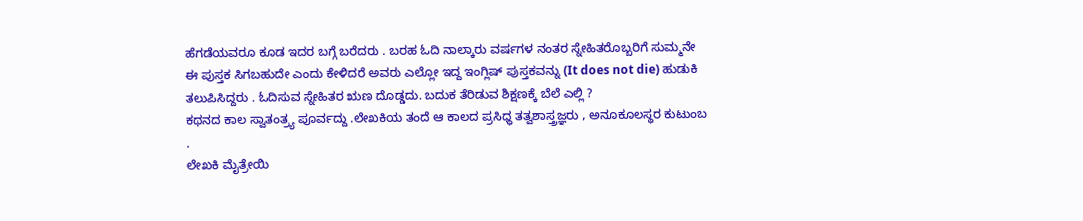ಹೆಗಡೆಯವರೂ ಕೂಡ ಇದರ ಬಗ್ಗೆ ಬರೆದರು . ಬರಹ ಓದಿ ನಾಲ್ಕಾರು ವರ್ಷಗಳ ನಂತರ ಸ್ನೇಹಿತರೊಬ್ಬರಿಗೆ ಸುಮ್ಮನೇ ಈ ಪುಸ್ತಕ ಸಿಗಬಹುದೇ ಎಂದು ಕೇಳಿದರೆ ಅವರು ಎಲ್ಲೋ ಇದ್ದ ಇಂಗ್ಲಿಷ್ ಪುಸ್ತಕವನ್ನು (It does not die) ಹುಡುಕಿ ತಲುಪಿಸಿದ್ದರು . ಓದಿಸುವ ಸ್ನೇಹಿತರ ಋಣ ದೊಡ್ಡದು. ಬದುಕ ತೆರಿಡುವ ಶಿಕ್ಷಣಕ್ಕೆ ಬೆಲೆ ಎಲ್ಲಿ ?
ಕಥನದ ಕಾಲ ಸ್ವಾತಂತ್ರ್ಯ ಪೂರ್ವದ್ದು .ಲೇಖಕಿಯ ತಂದೆ ಆ ಕಾಲದ ಪ್ರಸಿಧ್ಧ ತತ್ವಶಾಸ್ತ್ರಜ್ಞರು , ಅನೂಕೂಲಸ್ಥರ ಕುಟುಂಬ .
ಲೇಖಕಿ ಮೈತ್ರೇಯಿ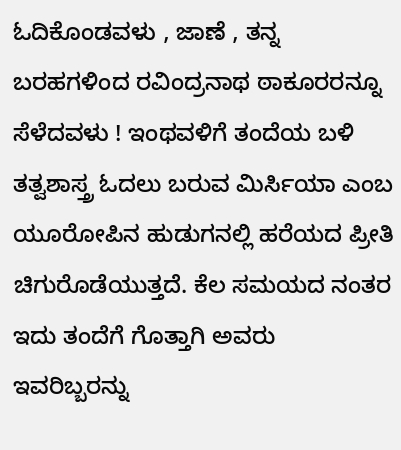ಓದಿಕೊಂಡವಳು , ಜಾಣೆ , ತನ್ನ ಬರಹಗಳಿಂದ ರವಿಂದ್ರನಾಥ ಠಾಕೂರರನ್ನೂ ಸೆಳೆದವಳು ! ಇಂಥವಳಿಗೆ ತಂದೆಯ ಬಳಿ ತತ್ವಶಾಸ್ತ್ರ ಓದಲು ಬರುವ ಮಿರ್ಸಿಯಾ ಎಂಬ ಯೂರೋಪಿನ ಹುಡುಗನಲ್ಲಿ ಹರೆಯದ ಪ್ರೀತಿ ಚಿಗುರೊಡೆಯುತ್ತದೆ. ಕೆಲ ಸಮಯದ ನಂತರ ಇದು ತಂದೆಗೆ ಗೊತ್ತಾಗಿ ಅವರು ಇವರಿಬ್ಬರನ್ನು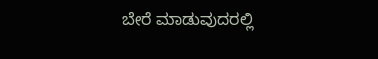ಬೇರೆ ಮಾಡುವುದರಲ್ಲಿ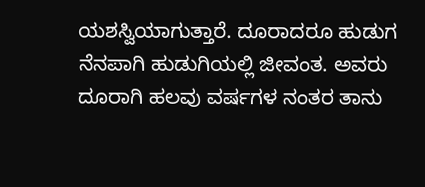ಯಶಸ್ವಿಯಾಗುತ್ತಾರೆ. ದೂರಾದರೂ ಹುಡುಗ ನೆನಪಾಗಿ ಹುಡುಗಿಯಲ್ಲಿ ಜೀವಂತ. ಅವರು ದೂರಾಗಿ ಹಲವು ವರ್ಷಗಳ ನಂತರ ತಾನು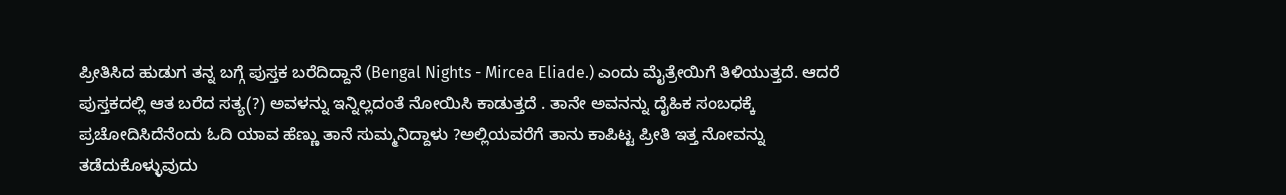ಪ್ರೀತಿಸಿದ ಹುಡುಗ ತನ್ನ ಬಗ್ಗೆ ಪುಸ್ತಕ ಬರೆದಿದ್ದಾನೆ (Bengal Nights - Mircea Eliade.) ಎಂದು ಮೈತ್ರೇಯಿಗೆ ತಿಳಿಯುತ್ತದೆ. ಆದರೆ ಪುಸ್ತಕದಲ್ಲಿ ಆತ ಬರೆದ ಸತ್ಯ(?) ಅವಳನ್ನು ಇನ್ನಿಲ್ಲದಂತೆ ನೋಯಿಸಿ ಕಾಡುತ್ತದೆ . ತಾನೇ ಅವನನ್ನು ದೈಹಿಕ ಸಂಬಧಕ್ಕೆ ಪ್ರಚೋದಿಸಿದೆನೆಂದು ಓದಿ ಯಾವ ಹೆಣ್ಣು ತಾನೆ ಸುಮ್ಮನಿದ್ದಾಳು ?ಅಲ್ಲಿಯವರೆಗೆ ತಾನು ಕಾಪಿಟ್ಟ ಪ್ರೀತಿ ಇತ್ತ ನೋವನ್ನು ತಡೆದುಕೊಳ್ಳುವುದು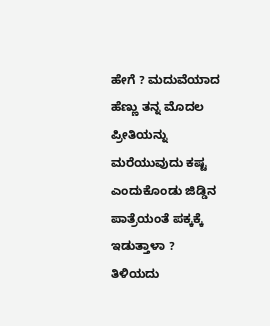ಹೇಗೆ ? ಮದುವೆಯಾದ ಹೆಣ್ಣು ತನ್ನ ಮೊದಲ ಪ್ರೀತಿಯನ್ನು ಮರೆಯುವುದು ಕಷ್ಟ ಎಂದುಕೊಂಡು ಜಿಡ್ಡಿನ ಪಾತ್ರೆಯಂತೆ ಪಕ್ಕಕ್ಕೆ ಇಡುತ್ತಾಳಾ ? ತಿಳಿಯದು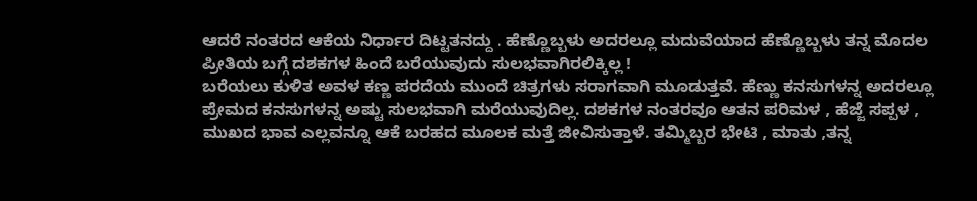ಆದರೆ ನಂತರದ ಆಕೆಯ ನಿರ್ಧಾರ ದಿಟ್ಟತನದ್ದು . ಹೆಣ್ಣೊಬ್ಬಳು ಅದರಲ್ಲೂ ಮದುವೆಯಾದ ಹೆಣ್ಣೊಬ್ಬಳು ತನ್ನ ಮೊದಲ ಪ್ರೀತಿಯ ಬಗ್ಗೆ ದಶಕಗಳ ಹಿಂದೆ ಬರೆಯುವುದು ಸುಲಭವಾಗಿರಲಿಕ್ಕಿಲ್ಲ !
ಬರೆಯಲು ಕುಳಿತ ಅವಳ ಕಣ್ಣ ಪರದೆಯ ಮುಂದೆ ಚಿತ್ರಗಳು ಸರಾಗವಾಗಿ ಮೂಡುತ್ತವೆ. ಹೆಣ್ಣು ಕನಸುಗಳನ್ನ ಅದರಲ್ಲೂ ಪ್ರೇಮದ ಕನಸುಗಳನ್ನ ಅಷ್ಟು ಸುಲಭವಾಗಿ ಮರೆಯುವುದಿಲ್ಲ. ದಶಕಗಳ ನಂತರವೂ ಆತನ ಪರಿಮಳ , ಹೆಜ್ಜೆ ಸಪ್ಪಳ , ಮುಖದ ಭಾವ ಎಲ್ಲವನ್ನೂ ಆಕೆ ಬರಹದ ಮೂಲಕ ಮತ್ತೆ ಜೀವಿಸುತ್ತಾಳೆ. ತಮ್ಮಿಬ್ಬರ ಭೇಟಿ , ಮಾತು ,ತನ್ನ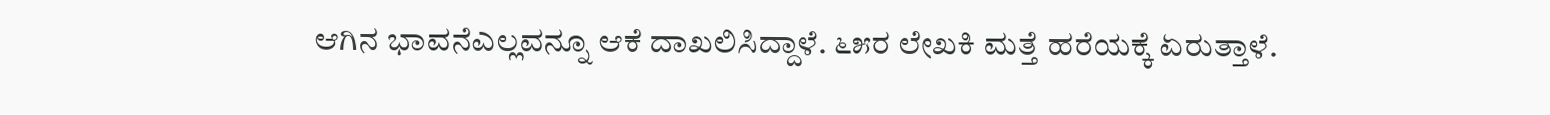ಆಗಿನ ಭಾವನೆಎಲ್ಲವನ್ನೂ ಆಕೆ ದಾಖಲಿಸಿದ್ದಾಳೆ. ೬೫ರ ಲೇಖಕಿ ಮತ್ತೆ ಹರೆಯಕ್ಕೆ ಏರುತ್ತಾಳೆ.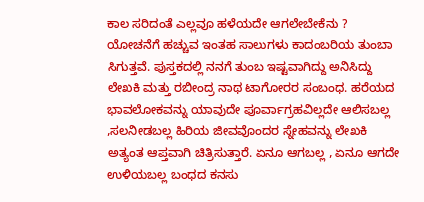ಕಾಲ ಸರಿದಂತೆ ಎಲ್ಲವೂ ಹಳೆಯದೇ ಆಗಲೇಬೇಕೆನು ? ಯೋಚನೆಗೆ ಹಚ್ಚುವ ಇಂತಹ ಸಾಲುಗಳು ಕಾದಂಬರಿಯ ತುಂಬಾ ಸಿಗುತ್ತವೆ. ಪುಸ್ತಕದಲ್ಲಿ ನನಗೆ ತುಂಬ ಇಷ್ಟವಾಗಿದ್ದು ಅನಿಸಿದ್ದು ಲೇಖಕಿ ಮತ್ತು ರಬೀಂದ್ರ ನಾಥ ಟಾಗೋರರ ಸಂಬಂಧ. ಹರೆಯದ ಭಾವಲೋಕವನ್ನು ಯಾವುದೇ ಪೂರ್ವಾಗ್ರಹವಿಲ್ಲದೇ ಆಲಿಸಬಲ್ಲ ,ಸಲನೀಡಬಲ್ಲ ಹಿರಿಯ ಜೀವವೊಂದರ ಸ್ನೇಹವನ್ನು ಲೇಖಕಿ ಅತ್ಯಂತ ಆಪ್ತವಾಗಿ ಚಿತ್ರಿಸುತ್ತಾರೆ. ಏನೂ ಆಗಬಲ್ಲ , ಏನೂ ಆಗದೇ ಉಳಿಯಬಲ್ಲ ಬಂಧದ ಕನಸು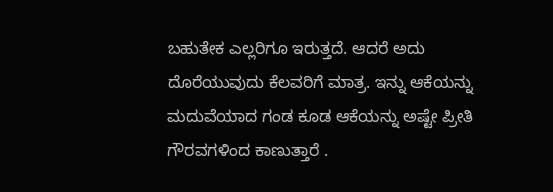ಬಹುತೇಕ ಎಲ್ಲರಿಗೂ ಇರುತ್ತದೆ. ಆದರೆ ಅದು ದೊರೆಯುವುದು ಕೆಲವರಿಗೆ ಮಾತ್ರ. ಇನ್ನು ಆಕೆಯನ್ನು ಮದುವೆಯಾದ ಗಂಡ ಕೂಡ ಆಕೆಯನ್ನು ಅಷ್ಟೇ ಪ್ರೀತಿ ಗೌರವಗಳಿಂದ ಕಾಣುತ್ತಾರೆ .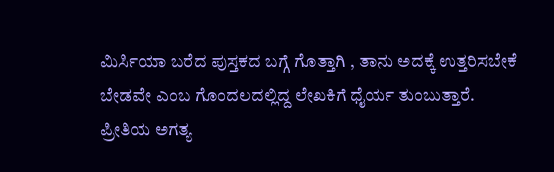ಮಿರ್ಸಿಯಾ ಬರೆದ ಪುಸ್ತಕದ ಬಗ್ಗೆ ಗೊತ್ತಾಗಿ , ತಾನು ಅದಕ್ಕೆ ಉತ್ತರಿಸಬೇಕೆ ಬೇಡವೇ ಎಂಬ ಗೊಂದಲದಲ್ಲಿದ್ದ ಲೇಖಕಿಗೆ ಧೈರ್ಯ ತುಂಬುತ್ತಾರೆ.
ಪ್ರೀತಿಯ ಅಗತ್ಯ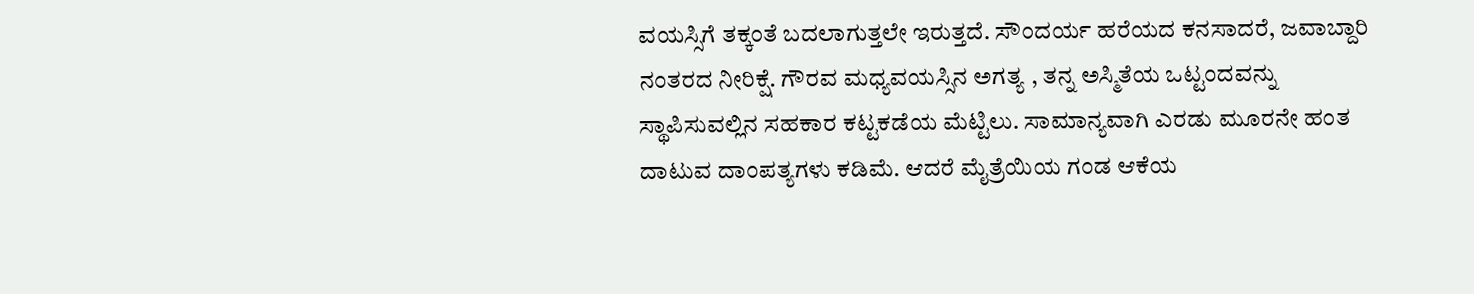ವಯಸ್ಸಿಗೆ ತಕ್ಕಂತೆ ಬದಲಾಗುತ್ತಲೇ ಇರುತ್ತದೆ. ಸೌಂದರ್ಯ ಹರೆಯದ ಕನಸಾದರೆ, ಜವಾಬ್ದಾರಿ ನಂತರದ ನೀರಿಕ್ಷೆ. ಗೌರವ ಮಧ್ಯವಯಸ್ಸಿನ ಅಗತ್ಯ , ತನ್ನ ಅಸ್ಮಿತೆಯ ಒಟ್ಟಂದವನ್ನು ಸ್ಥಾಪಿಸುವಲ್ಲಿನ ಸಹಕಾರ ಕಟ್ಟಕಡೆಯ ಮೆಟ್ಟಿಲು. ಸಾಮಾನ್ಯವಾಗಿ ಎರಡು ಮೂರನೇ ಹಂತ ದಾಟುವ ದಾಂಪತ್ಯಗಳು ಕಡಿಮೆ. ಆದರೆ ಮೈತ್ರೆಯಿಯ ಗಂಡ ಆಕೆಯ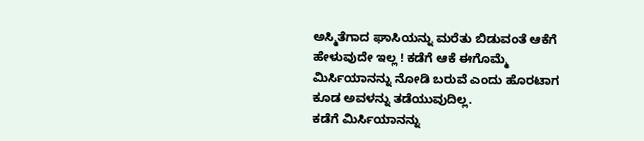ಅಸ್ಮಿತೆಗಾದ ಘಾಸಿಯನ್ನು ಮರೆತು ಬಿಡುವಂತೆ ಆಕೆಗೆ ಹೇಳುವುದೇ ಇಲ್ಲ ! ಕಡೆಗೆ ಆಕೆ ಈಗೊಮ್ಮೆ ಮಿರ್ಸಿಯಾನನ್ನು ನೋಡಿ ಬರುವೆ ಎಂದು ಹೊರಟಾಗ ಕೂಡ ಅವಳನ್ನು ತಡೆಯುವುದಿಲ್ಲ.
ಕಡೆಗೆ ಮಿರ್ಸಿಯಾನನ್ನು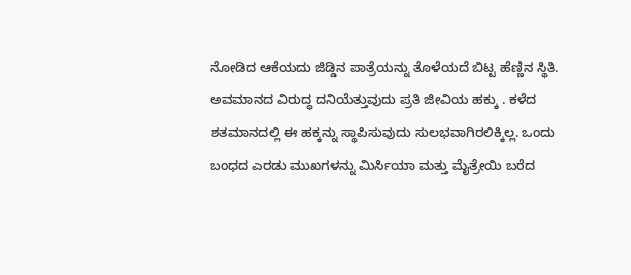ನೋಡಿದ ಆಕೆಯದು ಜಿಡ್ಡಿನ ಪಾತ್ರೆಯನ್ನು ತೊಳೆಯದೆ ಬಿಟ್ಟ ಹೆಣ್ಣಿನ ಸ್ಥಿತಿ.
ಅವಮಾನದ ವಿರುದ್ಧ ದನಿಯೆತ್ತುವುದು ಪ್ರತಿ ಜೀವಿಯ ಹಕ್ಕು . ಕಳೆದ ಶತಮಾನದಲ್ಲಿ ಈ ಹಕ್ಕನ್ನು ಸ್ಥಾಪಿಸುವುದು ಸುಲಭವಾಗಿರಲಿಕ್ಕಿಲ್ಲ. ಒಂದು ಬಂಧದ ಎರಡು ಮುಖಗಳನ್ನು ಮಿರ್ಸಿಯಾ ಮತ್ತು ಮೈತ್ರೇಯಿ ಬರೆದ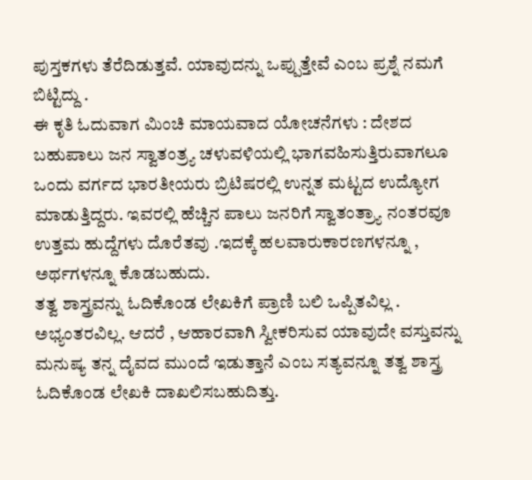ಪುಸ್ತಕಗಳು ತೆರೆದಿಡುತ್ತವೆ. ಯಾವುದನ್ನು ಒಪ್ಪುತ್ತೇವೆ ಎಂಬ ಪ್ರಶ್ನೆ ನಮಗೆ ಬಿಟ್ಟಿದ್ದು .
ಈ ಕೃತಿ ಓದುವಾಗ ಮಿಂಚಿ ಮಾಯವಾದ ಯೋಚನೆಗಳು : ದೇಶದ ಬಹುಪಾಲು ಜನ ಸ್ವಾತಂತ್ರ್ಯ ಚಳುವಳಿಯಲ್ಲಿ ಭಾಗವಹಿಸುತ್ತಿರುವಾಗಲೂ ಒಂದು ವರ್ಗದ ಭಾರತೀಯರು ಬ್ರಿಟಿಷರಲ್ಲಿ ಉನ್ನತ ಮಟ್ಟದ ಉದ್ಯೋಗ ಮಾಡುತ್ತಿದ್ದರು. ಇವರಲ್ಲಿ ಹೆಚ್ಚಿನ ಪಾಲು ಜನರಿಗೆ ಸ್ವಾತಂತ್ರ್ಯಾ ನಂತರವೂ ಉತ್ತಮ ಹುದ್ದೆಗಳು ದೊರೆತವು .ಇದಕ್ಕೆ ಹಲವಾರುಕಾರಣಗಳನ್ನೂ , ಅರ್ಥಗಳನ್ನೂ ಕೊಡಬಹುದು.
ತತ್ವ ಶಾಸ್ತ್ರವನ್ನು ಓದಿಕೊಂಡ ಲೇಖಕಿಗೆ ಪ್ರಾಣಿ ಬಲಿ ಒಪ್ಪಿತವಿಲ್ಲ . ಅಭ್ಯಂತರವಿಲ್ಲ. ಆದರೆ , ಆಹಾರವಾಗಿ ಸ್ವೀಕರಿಸುವ ಯಾವುದೇ ವಸ್ತುವನ್ನು ಮನುಷ್ಯ ತನ್ನ ದೈವದ ಮುಂದೆ ಇಡುತ್ತಾನೆ ಎಂಬ ಸತ್ಯವನ್ನೂ ತತ್ವ ಶಾಸ್ತ್ರ ಓದಿಕೊಂಡ ಲೇಖಕಿ ದಾಖಲಿಸಬಹುದಿತ್ತು.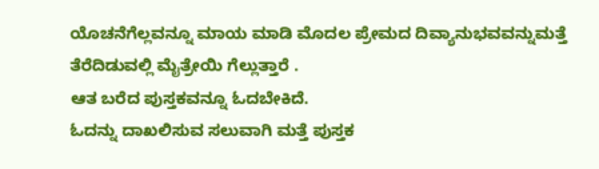ಯೊಚನೆಗೆಲ್ಲವನ್ನೂ ಮಾಯ ಮಾಡಿ ಮೊದಲ ಪ್ರೇಮದ ದಿವ್ಯಾನುಭವವನ್ನುಮತ್ತೆ ತೆರೆದಿಡುವಲ್ಲಿ ಮೈತ್ರೇಯಿ ಗೆಲ್ಲುತ್ತಾರೆ .
ಆತ ಬರೆದ ಪುಸ್ತಕವನ್ನೂ ಓದಬೇಕಿದೆ.
ಓದನ್ನು ದಾಖಲಿಸುವ ಸಲುವಾಗಿ ಮತ್ತೆ ಪುಸ್ತಕ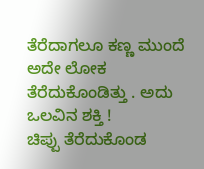ತೆರೆದಾಗಲೂ ಕಣ್ಣ ಮುಂದೆ ಅದೇ ಲೋಕ ತೆರೆದುಕೊಂಡಿತ್ತು . ಅದು ಒಲವಿನ ಶಕ್ತಿ !
ಚಿಪ್ಪು ತೆರೆದುಕೊಂಡ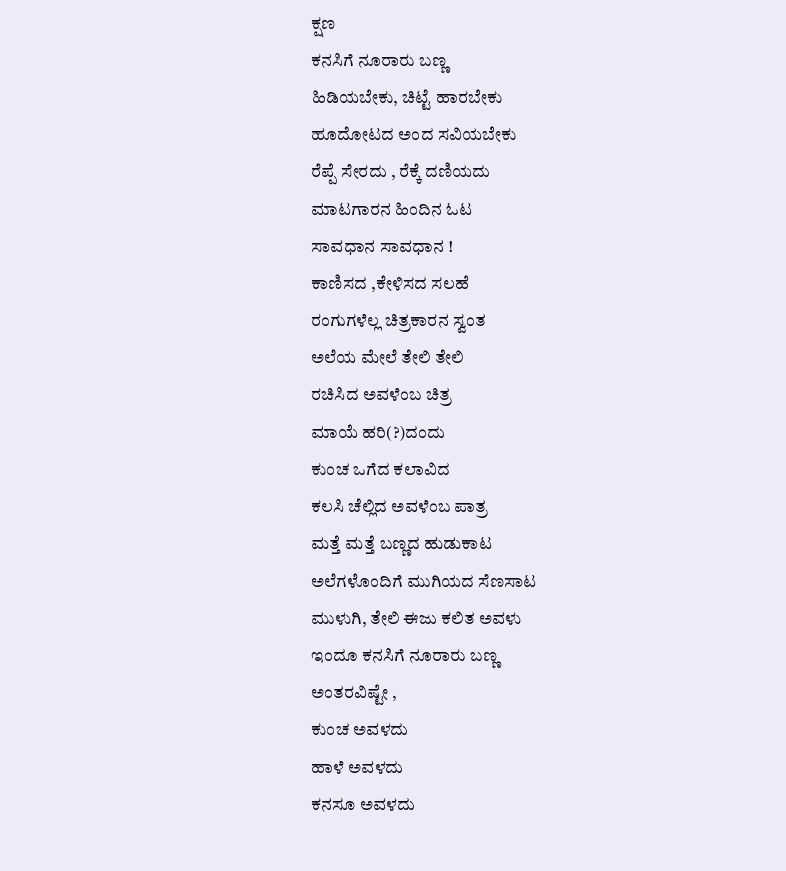ಕ್ಷಣ
ಕನಸಿಗೆ ನೂರಾರು ಬಣ್ಣ
ಹಿಡಿಯಬೇಕು, ಚಿಟ್ಟೆ ಹಾರಬೇಕು
ಹೂದೋಟದ ಅಂದ ಸವಿಯಬೇಕು
ರೆಪ್ಪೆ ಸೇರದು , ರೆಕ್ಕೆ ದಣಿಯದು
ಮಾಟಗಾರನ ಹಿಂದಿನ ಓಟ
ಸಾವಧಾನ ಸಾವಧಾನ !
ಕಾಣಿಸದ ,ಕೇಳಿಸದ ಸಲಹೆ
ರಂಗುಗಳೆಲ್ಲ ಚಿತ್ರಕಾರನ ಸ್ವಂತ
ಅಲೆಯ ಮೇಲೆ ತೇಲಿ ತೇಲಿ
ರಚಿಸಿದ ಅವಳೆಂಬ ಚಿತ್ರ
ಮಾಯೆ ಹರಿ(?)ದಂದು
ಕುಂಚ ಒಗೆದ ಕಲಾವಿದ
ಕಲಸಿ ಚೆಲ್ಲಿದ ಅವಳೆಂಬ ಪಾತ್ರ
ಮತ್ತೆ ಮತ್ತೆ ಬಣ್ಣದ ಹುಡುಕಾಟ
ಅಲೆಗಳೊಂದಿಗೆ ಮುಗಿಯದ ಸೆಣಸಾಟ
ಮುಳುಗಿ, ತೇಲಿ ಈಜು ಕಲಿತ ಅವಳು
ಇಂದೂ ಕನಸಿಗೆ ನೂರಾರು ಬಣ್ಣ
ಅಂತರವಿಷ್ಟೇ ,
ಕುಂಚ ಅವಳದು
ಹಾಳೆ ಅವಳದು
ಕನಸೂ ಅವಳದು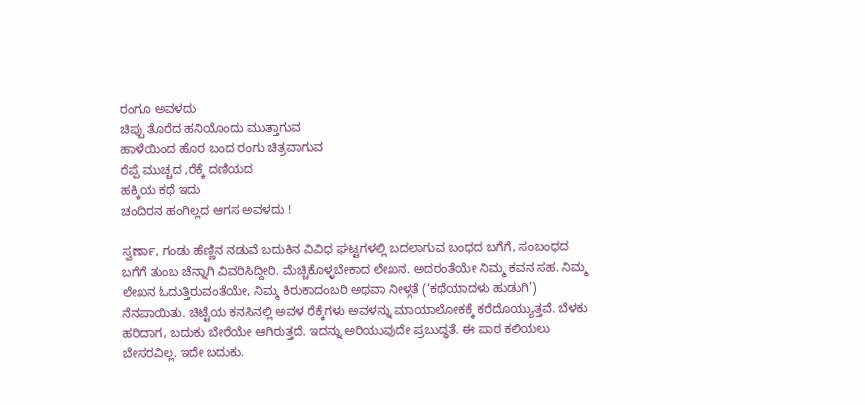ರಂಗೂ ಅವಳದು
ಚಿಪ್ಪು ತೊರೆದ ಹನಿಯೊಂದು ಮುತ್ತಾಗುವ
ಹಾಳೆಯಿಂದ ಹೊರ ಬಂದ ರಂಗು ಚಿತ್ರವಾಗುವ
ರೆಪ್ಪೆ ಮುಚ್ಚದ ,ರೆಕ್ಕೆ ದಣಿಯದ
ಹಕ್ಕಿಯ ಕಥೆ ಇದು
ಚಂದಿರನ ಹಂಗಿಲ್ಲದ ಆಗಸ ಅವಳದು !

ಸ್ವರ್ಣಾ, ಗಂಡು ಹೆಣ್ಣಿನ ನಡುವೆ ಬದುಕಿನ ವಿವಿಧ ಘಟ್ಟಗಳಲ್ಲಿ ಬದಲಾಗುವ ಬಂಧದ ಬಗೆಗೆ, ಸಂಬಂಧದ ಬಗೆಗೆ ತುಂಬ ಚೆನ್ನಾಗಿ ವಿವರಿಸಿದ್ದೀರಿ. ಮೆಚ್ಚಿಕೊಳ್ಳಬೇಕಾದ ಲೇಖನ. ಅದರಂತೆಯೇ ನಿಮ್ಮ ಕವನ ಸಹ. ನಿಮ್ಮ ಲೇಖನ ಓದುತ್ತಿರುವಂತೆಯೇ, ನಿಮ್ಮ ಕಿರುಕಾದಂಬರಿ ಅಥವಾ ನೀಳ್ಗತೆ (‘ಕಥೆಯಾದಳು ಹುಡುಗಿ’) ನೆನಪಾಯಿತು. ಚಿಟ್ಟೆಯ ಕನಸಿನಲ್ಲಿ ಅವಳ ರೆಕ್ಕೆಗಳು ಅವಳನ್ನು ಮಾಯಾಲೋಕಕ್ಕೆ ಕರೆದೊಯ್ಯುತ್ತವೆ. ಬೆಳಕು ಹರಿದಾಗ, ಬದುಕು ಬೇರೆಯೇ ಆಗಿರುತ್ತದೆ. ಇದನ್ನು ಅರಿಯುವುದೇ ಪ್ರಬುದ್ಧತೆ. ಈ ಪಾಠ ಕಲಿಯಲು ಬೇಸರವಿಲ್ಲ. ಇದೇ ಬದುಕು.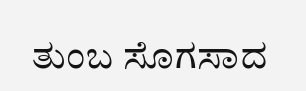ತುಂಬ ಸೊಗಸಾದ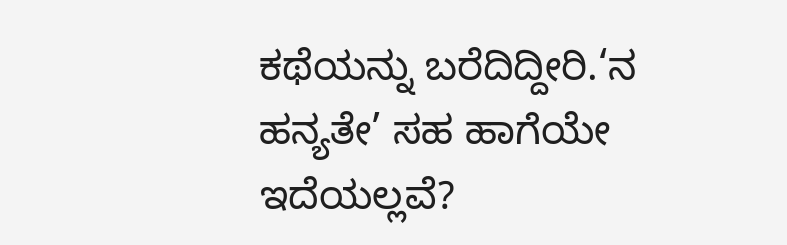ಕಥೆಯನ್ನು ಬರೆದಿದ್ದೀರಿ.‘ನ ಹನ್ಯತೇ’ ಸಹ ಹಾಗೆಯೇ ಇದೆಯಲ್ಲವೆ?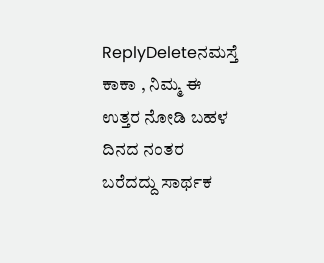ReplyDeleteನಮಸ್ತೆ ಕಾಕಾ , ನಿಮ್ಮ ಈ ಉತ್ತರ ನೋಡಿ ಬಹಳ ದಿನದ ನಂತರ ಬರೆದದ್ದು ಸಾರ್ಥಕ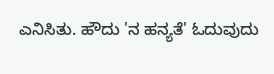ಎನಿಸಿತು. ಹೌದು 'ನ ಹನ್ಯತೆ' ಓದುವುದು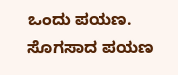ಒಂದು ಪಯಣ. ಸೊಗಸಾದ ಪಯಣ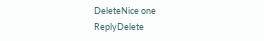DeleteNice one
ReplyDelete